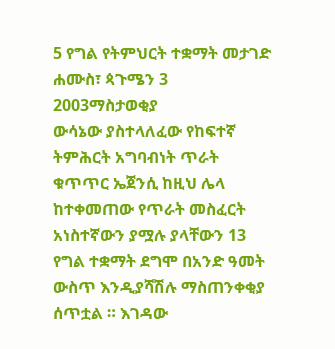5 የግል የትምህርት ተቋማት መታገድ
ሐሙስ፣ ጳጉሜን 3 2003ማስታወቂያ
ውሳኔው ያስተላለፈው የከፍተኛ ትምሕርት አግባብነት ጥራት ቁጥጥር ኤጀንሲ ከዚህ ሌላ ከተቀመጠው የጥራት መስፈርት አነስተኛውን ያሟሉ ያላቸውን 13 የግል ተቋማት ደግሞ በአንድ ዓመት ውስጥ እንዲያሻሽሉ ማስጠንቀቂያ ሰጥቷል ። እገዳው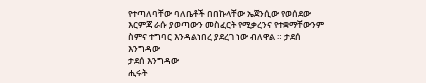የተጣለባቸው ባለቤቶች በበኩላቸው ኤጀንሲው የወሰደው እርምጃ ራሱ ያወጣውን መስፈርት የሚቃረንና የተቋማቸውንም ስምና ተግባር እንዳልነበረ ያደረገ ነው ብለዋል ። ታደሰ እንግዳው
ታደሰ እንግዳው
ሒሩት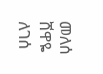መለሰ
ሸዋዬ ለገሰ